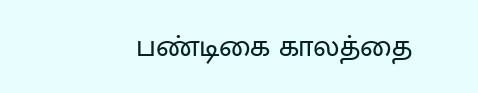பண்டிகை காலத்தை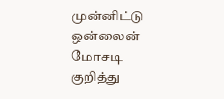முன்னிட்டு ஒன்லைன் மோசடி குறித்து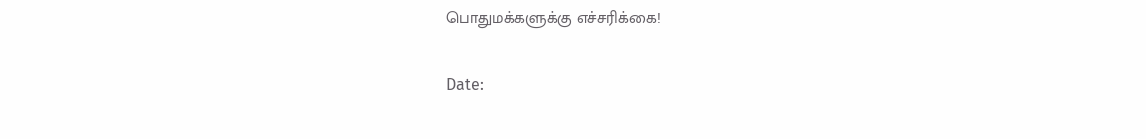பொதுமக்களுக்கு எச்சரிக்கை!

Date: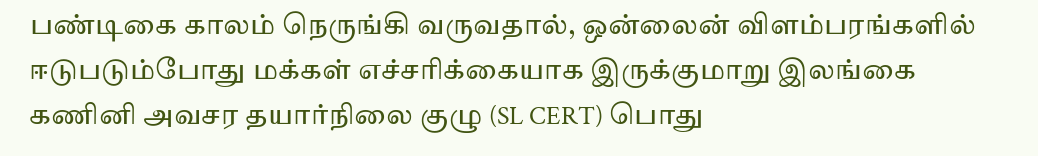பண்டிகை காலம் நெருங்கி வருவதால், ஒன்லைன் விளம்பரங்களில் ஈடுபடும்போது மக்கள் எச்சரிக்கையாக இருக்குமாறு இலங்கை கணினி அவசர தயார்நிலை குழு (SL CERT) பொது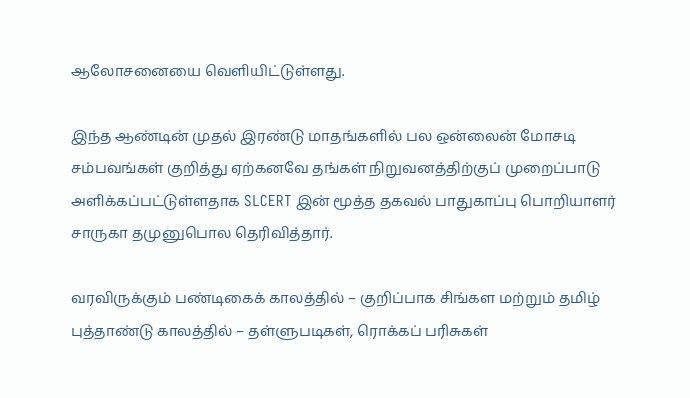ஆலோசனையை வெளியிட்டுள்ளது.

இந்த ஆண்டின் முதல் இரண்டு மாதங்களில் பல ஒன்லைன் மோசடி சம்பவங்கள் குறித்து ஏற்கனவே தங்கள் நிறுவனத்திற்குப் முறைப்பாடு அளிக்கப்பட்டுள்ளதாக SLCERT இன் மூத்த தகவல் பாதுகாப்பு பொறியாளர் சாருகா தமுனுபொல தெரிவித்தார்.

வரவிருக்கும் பண்டிகைக் காலத்தில் – குறிப்பாக சிங்கள மற்றும் தமிழ் புத்தாண்டு காலத்தில் – தள்ளுபடிகள், ரொக்கப் பரிசுகள்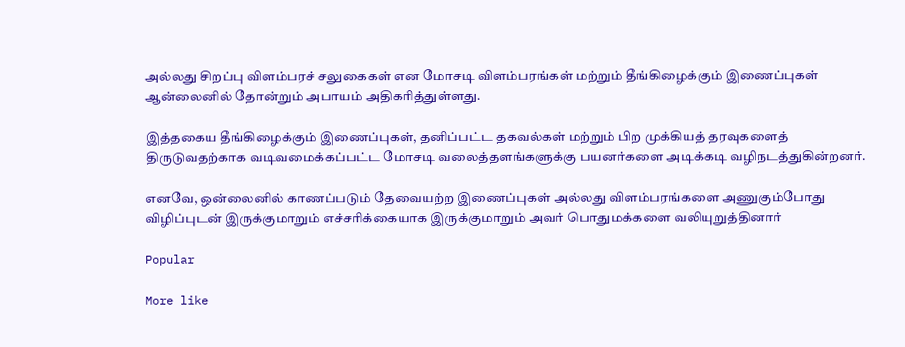அல்லது சிறப்பு விளம்பரச் சலுகைகள் என மோசடி விளம்பரங்கள் மற்றும் தீங்கிழைக்கும் இணைப்புகள் ஆன்லைனில் தோன்றும் அபாயம் அதிகரித்துள்ளது.

இத்தகைய தீங்கிழைக்கும் இணைப்புகள், தனிப்பட்ட தகவல்கள் மற்றும் பிற முக்கியத் தரவுகளைத் திருடுவதற்காக வடிவமைக்கப்பட்ட மோசடி வலைத்தளங்களுக்கு பயனர்களை அடிக்கடி வழிநடத்துகின்றனர்.

எனவே, ஒன்லைனில் காணப்படும் தேவையற்ற இணைப்புகள் அல்லது விளம்பரங்களை அணுகும்போது விழிப்புடன் இருக்குமாறும் எச்சரிக்கையாக இருக்குமாறும் அவர் பொதுமக்களை வலியுறுத்தினார்

Popular

More like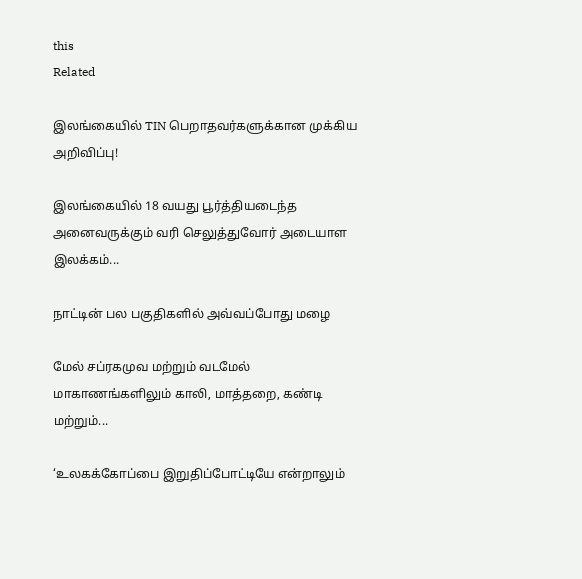this
Related

இலங்கையில் TIN பெறாதவர்களுக்கான முக்கிய அறிவிப்பு!

இலங்கையில் 18 வயது பூர்த்தியடைந்த அனைவருக்கும் வரி செலுத்துவோர் அடையாள இலக்கம்...

நாட்டின் பல பகுதிகளில் அவ்வப்போது மழை

மேல் சப்ரகமுவ மற்றும் வடமேல் மாகாணங்களிலும் காலி, மாத்தறை, கண்டி மற்றும்...

‘உலகக்கோப்பை இறுதிப்போட்டியே என்றாலும்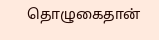தொழுகைதான்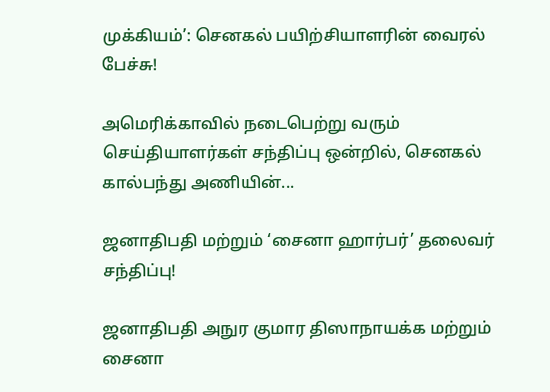முக்கியம்’: செனகல் பயிற்சியாளரின் வைரல் பேச்சு!

அமெரிக்காவில் நடைபெற்று வரும் செய்தியாளர்கள் சந்திப்பு ஒன்றில், செனகல் கால்பந்து அணியின்...

ஜனாதிபதி மற்றும் ‘சைனா ஹார்பர்’ தலைவர் சந்திப்பு!

ஜனாதிபதி அநுர குமார திஸாநாயக்க மற்றும் சைனா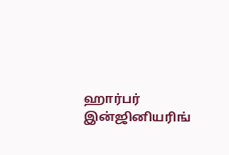ஹார்பர் இன்ஜினியரிங்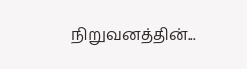நிறுவனத்தின்...